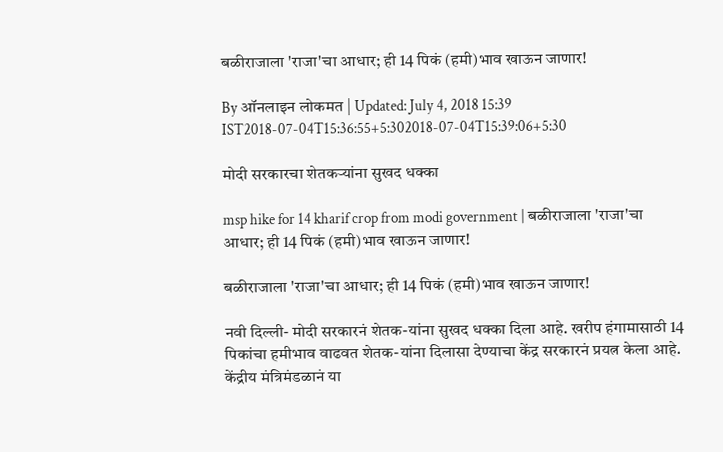बळीराजाला 'राजा'चा आधार; ही 14 पिकं (हमी)भाव खाऊन जाणार!

By ऑनलाइन लोकमत | Updated: July 4, 2018 15:39 IST2018-07-04T15:36:55+5:302018-07-04T15:39:06+5:30

मोदी सरकारचा शेतकऱ्यांना सुखद धक्का

msp hike for 14 kharif crop from modi government | बळीराजाला 'राजा'चा आधार; ही 14 पिकं (हमी)भाव खाऊन जाणार!

बळीराजाला 'राजा'चा आधार; ही 14 पिकं (हमी)भाव खाऊन जाणार!

नवी दिल्ली- मोदी सरकारनं शेतक-यांना सुखद धक्का दिला आहे. खरीप हंगामासाठी 14 पिकांचा हमीभाव वाढवत शेतक-यांना दिलासा देण्याचा केंद्र सरकारनं प्रयत्न केला आहे. केंद्रीय मंत्रिमंडळानं या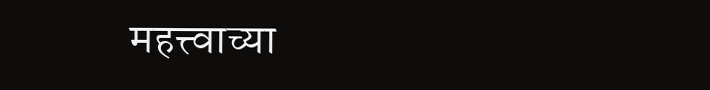महत्त्वाच्या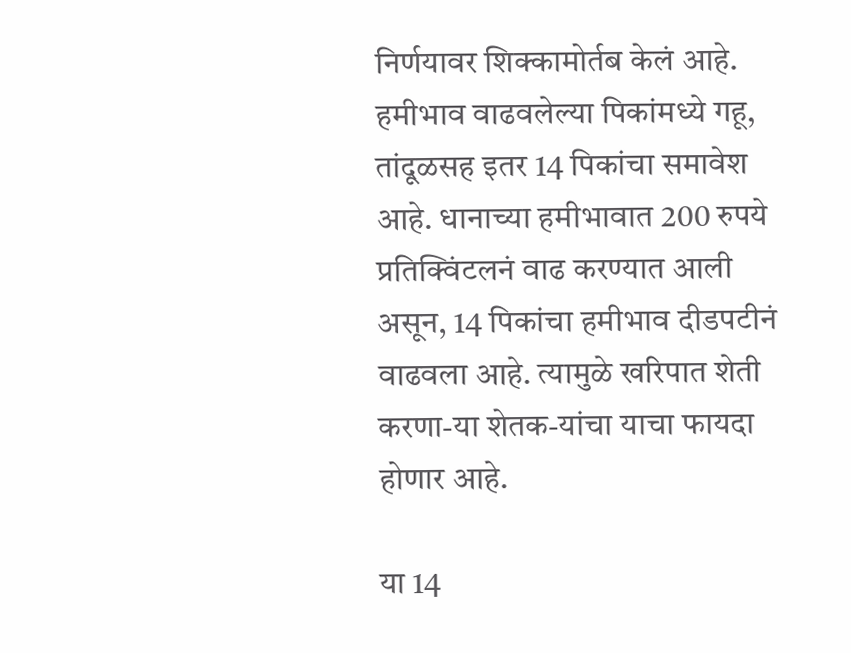निर्णयावर शिक्कामोर्तब केलं आहे. हमीभाव वाढवलेल्या पिकांमध्ये गहू, तांदूळसह इतर 14 पिकांचा समावेश आहे. धानाच्या हमीभावात 200 रुपये प्रतिक्विंटलनं वाढ करण्यात आली असून, 14 पिकांचा हमीभाव दीडपटीनं वाढवला आहे. त्यामुळे खरिपात शेती करणा-या शेतक-यांचा याचा फायदा होणार आहे.

या 14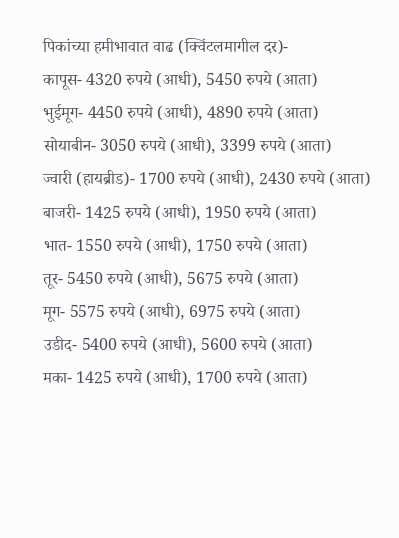पिकांच्या हमीभावात वाढ (क्विंटलमागील दर)-
कापूस- 4320 रुपये (आधी), 5450 रुपये (आता)
भुईमूग- 4450 रुपये (आधी), 4890 रुपये (आता)
सोयाबीन- 3050 रुपये (आधी), 3399 रुपये (आता)
ज्वारी (हायब्रीड)- 1700 रुपये (आधी), 2430 रुपये (आता)
बाजरी- 1425 रुपये (आधी), 1950 रुपये (आता)
भात- 1550 रुपये (आधी), 1750 रुपये (आता)
तूर- 5450 रुपये (आधी), 5675 रुपये (आता)
मूग- 5575 रुपये (आधी), 6975 रुपये (आता)
उडीद- 5400 रुपये (आधी), 5600 रुपये (आता)
मका- 1425 रुपये (आधी), 1700 रुपये (आता)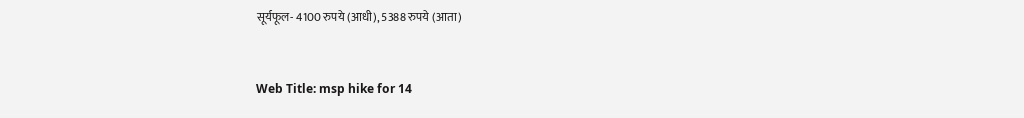सूर्यफूल- 4100 रुपये (आधी), 5388 रुपये (आता)


Web Title: msp hike for 14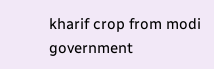kharif crop from modi government